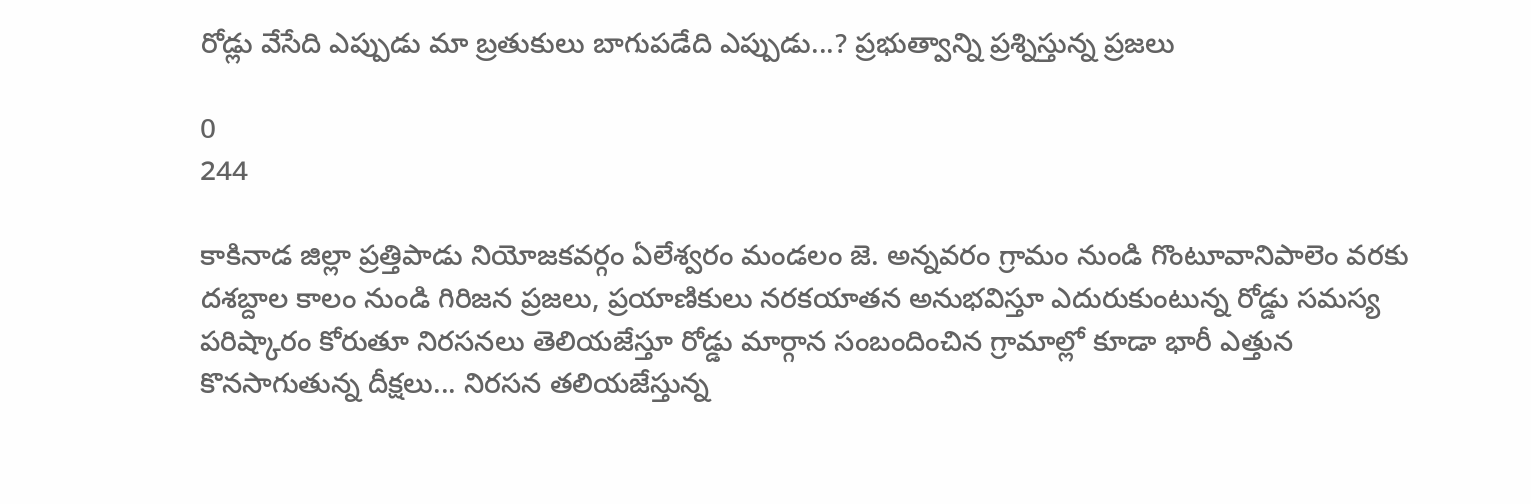రోడ్లు వేసేది ఎప్పుడు మా బ్రతుకులు బాగుపడేది ఎప్పుడు...? ప్రభుత్వాన్ని ప్రశ్నిస్తున్న ప్రజలు

0
244

కాకినాడ జిల్లా ప్రత్తిపాడు నియోజకవర్గం ఏలేశ్వరం మండలం జె. అన్నవరం గ్రామం నుండి గొంటూవానిపాలెం వరకు దశబ్దాల కాలం నుండి గిరిజన ప్రజలు, ప్రయాణికులు నరకయాతన అనుభవిస్తూ ఎదురుకుంటున్న రోడ్డు సమస్య పరిష్కారం కోరుతూ నిరసనలు తెలియజేస్తూ రోడ్డు మార్గాన సంబందించిన గ్రామాల్లో కూడా భారీ ఎత్తున కొనసాగుతున్న దీక్షలు... నిరసన తలియజేస్తున్న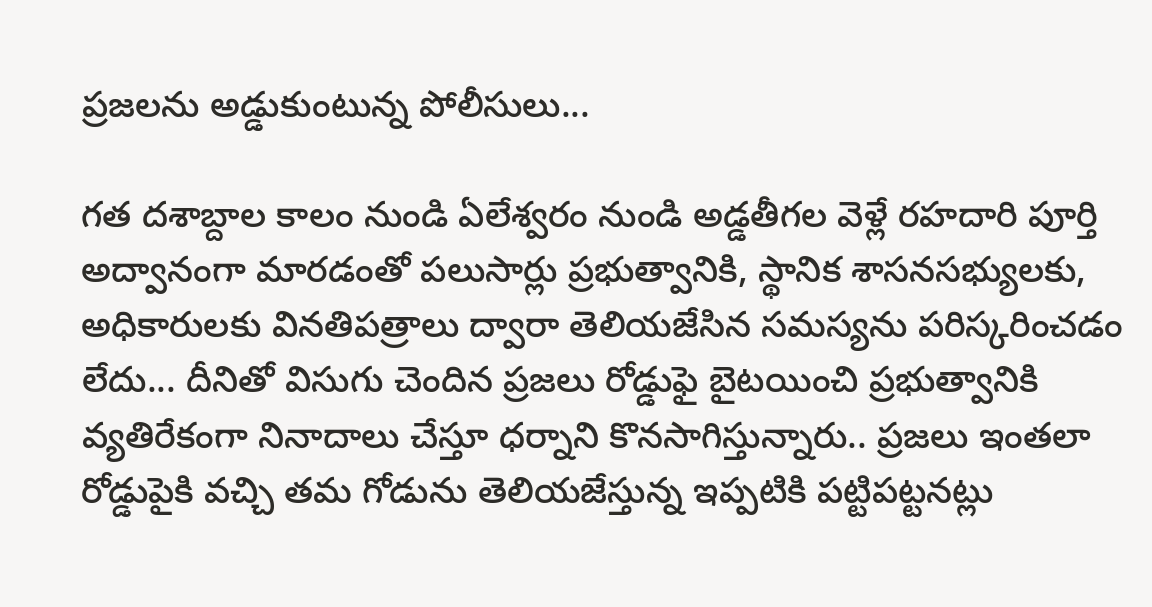ప్రజలను అడ్డుకుంటున్న పోలీసులు...

గత దశాబ్దాల కాలం నుండి ఏలేశ్వరం నుండి అడ్డతీగల వెళ్లే రహదారి పూర్తి అద్వానంగా మారడంతో పలుసార్లు ప్రభుత్వానికి, స్థానిక శాసనసభ్యులకు, అధికారులకు వినతిపత్రాలు ద్వారా తెలియజేసిన సమస్యను పరిస్కరించడం లేదు... దీనితో విసుగు చెందిన ప్రజలు రోడ్డుఫై బైటయించి ప్రభుత్వానికి వ్యతిరేకంగా నినాదాలు చేస్తూ ధర్నాని కొనసాగిస్తున్నారు.. ప్రజలు ఇంతలా రోడ్డుపైకి వచ్చి తమ గోడును తెలియజేస్తున్న ఇప్పటికి పట్టిపట్టనట్లు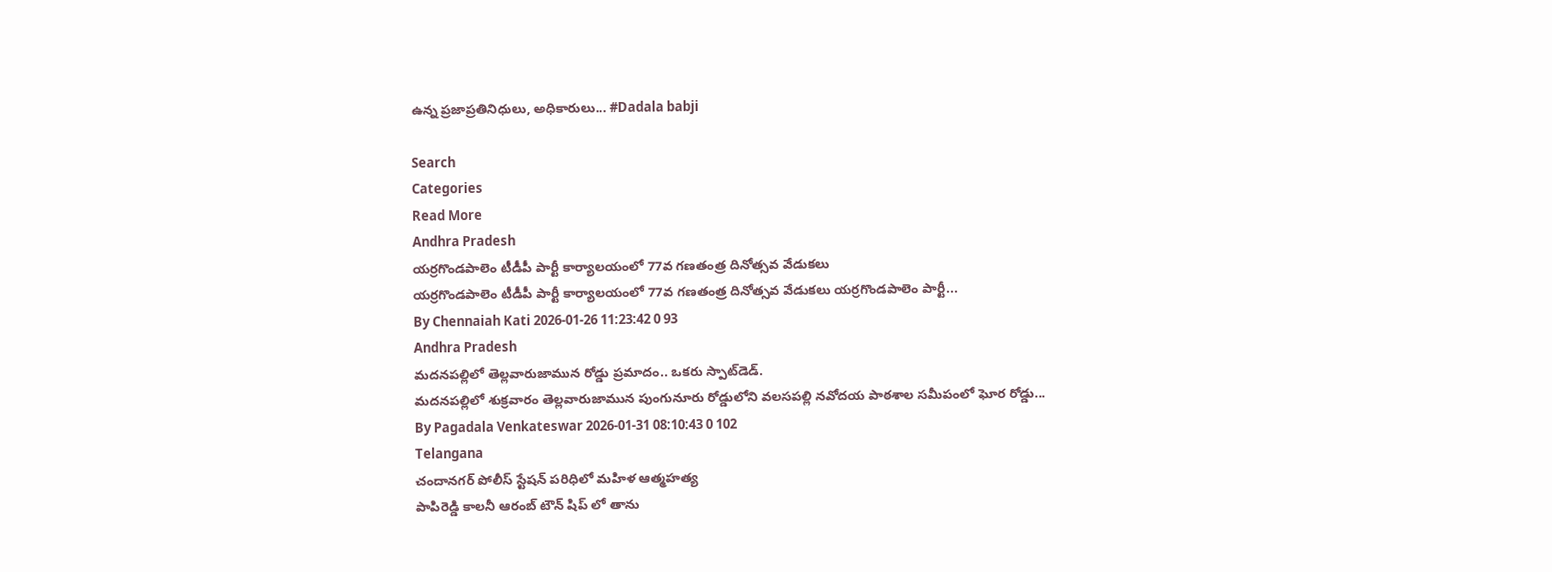ఉన్న ప్రజాప్రతినిధులు, అధికారులు... #Dadala babji

Search
Categories
Read More
Andhra Pradesh
యర్రగొండపాలెం టీడీపీ పార్టీ కార్యాలయంలో 77వ గణతంత్ర దినోత్సవ వేడుకలు
యర్రగొండపాలెం టీడీపీ పార్టీ కార్యాలయంలో 77వ గణతంత్ర దినోత్సవ వేడుకలు యర్రగొండపాలెం పార్టీ...
By Chennaiah Kati 2026-01-26 11:23:42 0 93
Andhra Pradesh
మదనపల్లిలో తెల్లవారుజామున రోడ్డు ప్రమాదం.. ఒకరు స్పాట్‌డెడ్.
మదనపల్లిలో శుక్రవారం తెల్లవారుజామున పుంగునూరు రోడ్డులోని వలసపల్లి నవోదయ పాఠశాల సమీపంలో ఘోర రోడ్డు...
By Pagadala Venkateswar 2026-01-31 08:10:43 0 102
Telangana
చందానగర్ పోలీస్ స్టేషన్ పరిధిలో మహిళ ఆత్మహత్య
పాపిరెడ్డి కాలనీ ఆరంబ్ టౌన్ షిప్ లో తాను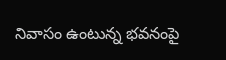నివాసం ఉంటున్న భవనంపై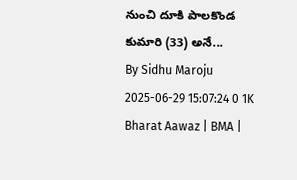నుంచి దూకి పాలకొండ కుమారి (33) అనే...
By Sidhu Maroju 2025-06-29 15:07:24 0 1K
Bharat Aawaz | BMA |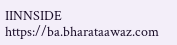IINNSIDE https://ba.bharataawaz.com